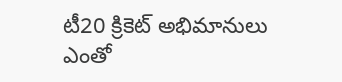టీ20 క్రికెట్ అభిమానులు ఎంతో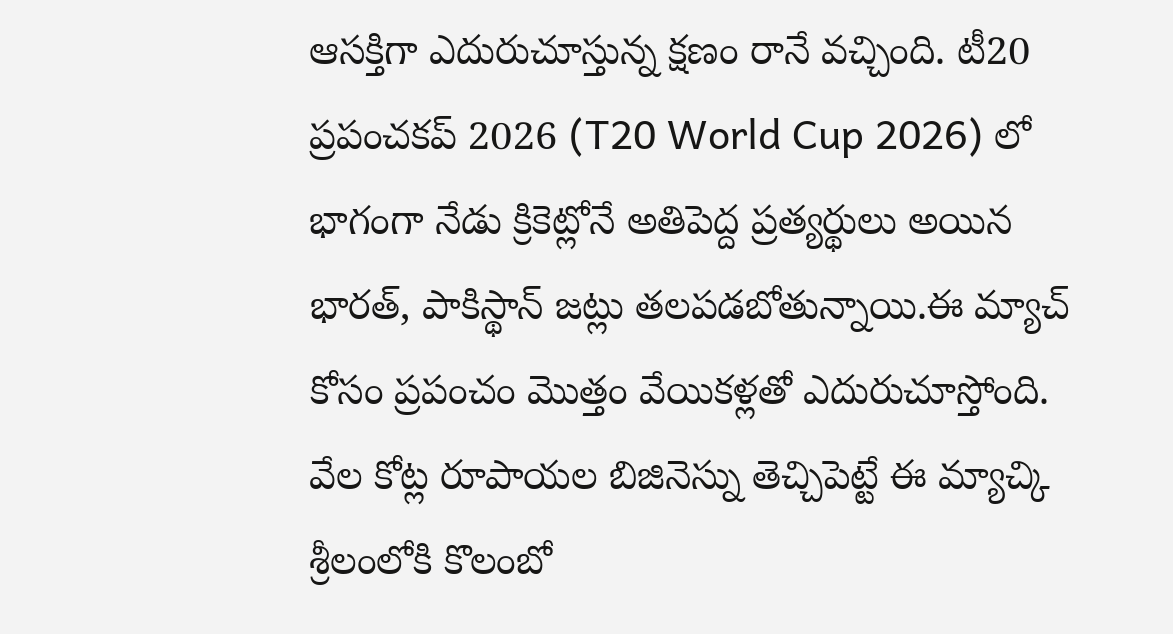ఆసక్తిగా ఎదురుచూస్తున్న క్షణం రానే వచ్చింది. టీ20 ప్రపంచకప్ 2026 (T20 World Cup 2026) లో భాగంగా నేడు క్రికెట్లోనే అతిపెద్ద ప్రత్యర్థులు అయిన భారత్, పాకిస్థాన్ జట్లు తలపడబోతున్నాయి.ఈ మ్యాచ్ కోసం ప్రపంచం మొత్తం వేయికళ్లతో ఎదురుచూస్తోంది.
వేల కోట్ల రూపాయల బిజినెస్ను తెచ్చిపెట్టే ఈ మ్యాచ్కి శ్రీలంలోకి కొలంబో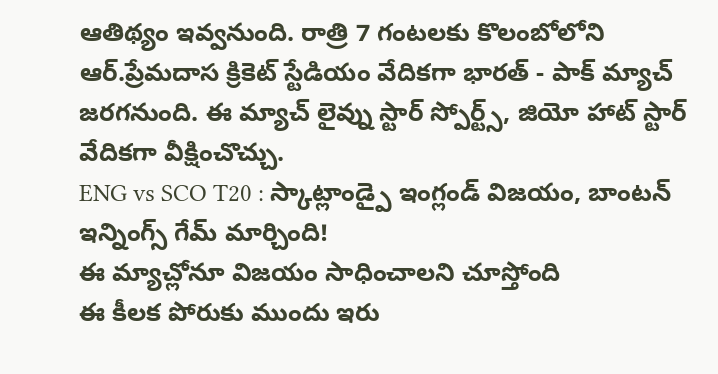ఆతిథ్యం ఇవ్వనుంది. రాత్రి 7 గంటలకు కొలంబోలోని ఆర్.ప్రేమదాస క్రికెట్ స్టేడియం వేదికగా భారత్ - పాక్ మ్యాచ్ జరగనుంది. ఈ మ్యాచ్ లైవ్ను స్టార్ స్పోర్ట్స్, జియో హాట్ స్టార్ వేదికగా వీక్షించొచ్చు.
ENG vs SCO T20 : స్కాట్లాండ్పై ఇంగ్లండ్ విజయం, బాంటన్ ఇన్నింగ్స్ గేమ్ మార్చింది!
ఈ మ్యాచ్లోనూ విజయం సాధించాలని చూస్తోంది
ఈ కీలక పోరుకు ముందు ఇరు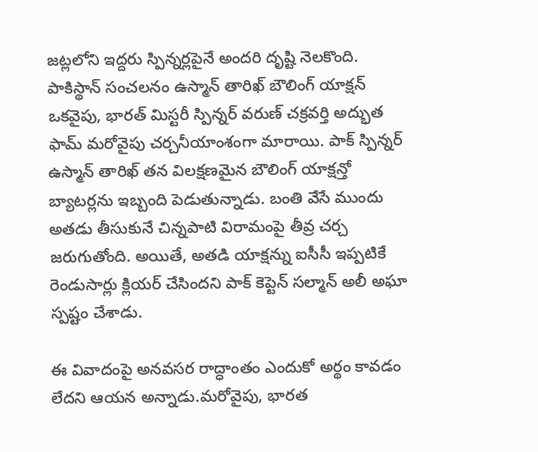జట్లలోని ఇద్దరు స్పిన్నర్లపైనే అందరి దృష్టి నెలకొంది. పాకిస్థాన్ సంచలనం ఉస్మాన్ తారిఖ్ బౌలింగ్ యాక్షన్ ఒకవైపు, భారత్ మిస్టరీ స్పిన్నర్ వరుణ్ చక్రవర్తి అద్భుత ఫామ్ మరోవైపు చర్చనీయాంశంగా మారాయి. పాక్ స్పిన్నర్ ఉస్మాన్ తారిఖ్ తన విలక్షణమైన బౌలింగ్ యాక్షన్తో బ్యాటర్లను ఇబ్బంది పెడుతున్నాడు. బంతి వేసే ముందు అతడు తీసుకునే చిన్నపాటి విరామంపై తీవ్ర చర్చ జరుగుతోంది. అయితే, అతడి యాక్షన్ను ఐసీసీ ఇప్పటికే రెండుసార్లు క్లియర్ చేసిందని పాక్ కెప్టెన్ సల్మాన్ అలీ అఘా స్పష్టం చేశాడు.

ఈ వివాదంపై అనవసర రాద్ధాంతం ఎందుకో అర్థం కావడం లేదని ఆయన అన్నాడు.మరోవైపు, భారత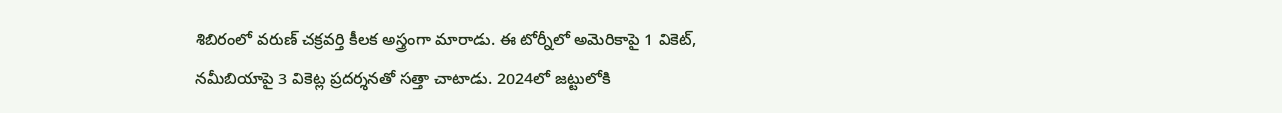శిబిరంలో వరుణ్ చక్రవర్తి కీలక అస్త్రంగా మారాడు. ఈ టోర్నీలో అమెరికాపై 1 వికెట్, నమీబియాపై 3 వికెట్ల ప్రదర్శనతో సత్తా చాటాడు. 2024లో జట్టులోకి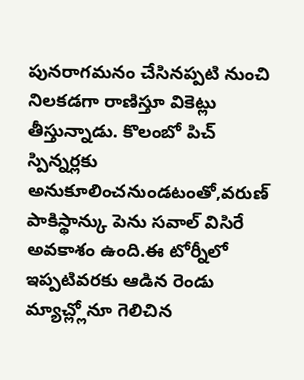పునరాగమనం చేసినప్పటి నుంచి నిలకడగా రాణిస్తూ వికెట్లు తీస్తున్నాడు. కొలంబో పిచ్ స్పిన్నర్లకు అనుకూలించనుండటంతో,వరుణ్ పాకిస్థాన్కు పెను సవాల్ విసిరే అవకాశం ఉంది.ఈ టోర్నీలో ఇప్పటివరకు ఆడిన రెండు మ్యాచ్ల్లోనూ గెలిచిన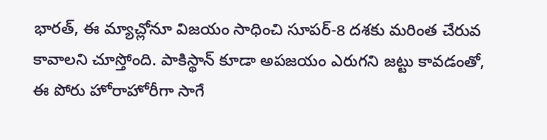భారత్, ఈ మ్యాచ్లోనూ విజయం సాధించి సూపర్-8 దశకు మరింత చేరువ కావాలని చూస్తోంది. పాకిస్థాన్ కూడా అపజయం ఎరుగని జట్టు కావడంతో, ఈ పోరు హోరాహోరీగా సాగే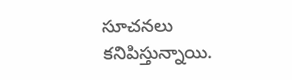సూచనలు కనిపిస్తున్నాయి.